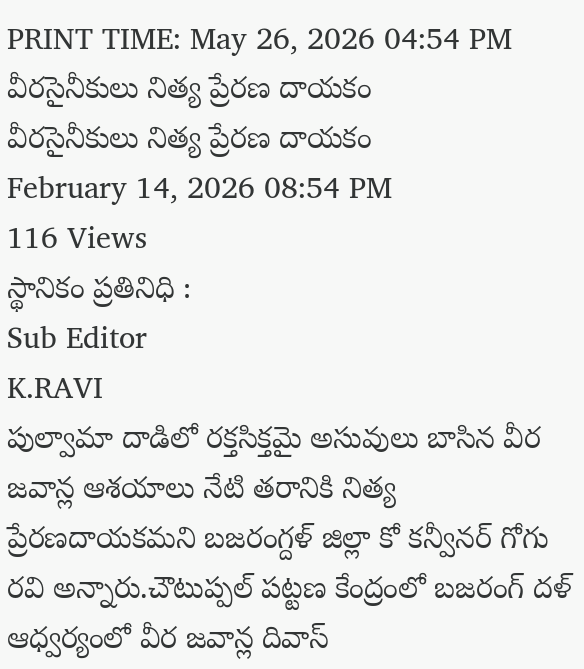PRINT TIME: May 26, 2026 04:54 PM
వీరసైనీకులు నిత్య ప్రేరణ దాయకం
వీరసైనీకులు నిత్య ప్రేరణ దాయకం
February 14, 2026 08:54 PM
116 Views
స్థానికం ప్రతినిధి :
Sub Editor
K.RAVI
పుల్వామా దాడిలో రక్తసిక్తమై అసువులు బాసిన వీర జవాన్ల ఆశయాలు నేటి తరానికి నిత్య ప్రేరణదాయకమని బజరంగ్దళ్ జిల్లా కో కన్వీనర్ గోగు రవి అన్నారు.చౌటుప్పల్ పట్టణ కేంద్రంలో బజరంగ్ దళ్ ఆధ్వర్యంలో వీర జవాన్ల దివాస్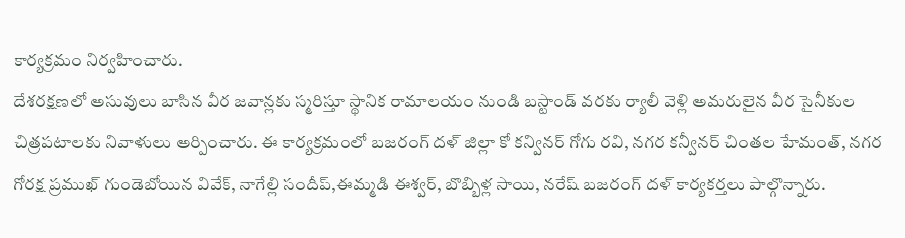కార్యక్రమం నిర్వహించారు.
దేశరక్షణలో అసువులు బాసిన వీర జవాన్లకు స్మరిస్తూ స్థానిక రామాలయం నుండి బస్టాండ్ వరకు ర్యాలీ వెళ్లి అమరులైన వీర సైనీకుల చిత్రపటాలకు నివాళులు అర్పించారు. ఈ కార్యక్రమంలో బజరంగ్ దళ్ జిల్లా కో కన్వినర్ గోగు రవి, నగర కన్వీనర్ చింతల హేమంత్, నగర గోరక్ష ప్రముఖ్ గుండెబోయిన వివేక్, నాగేల్లి సందీప్,ఈమ్మడి ఈశ్వర్, బొబ్బిళ్ల సాయి, నరేష్ బజరంగ్ దళ్ కార్యకర్తలు పాల్గొన్నారు.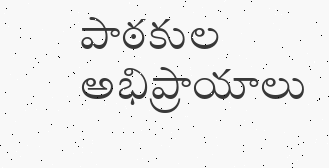పాఠకుల అభిప్రాయాలు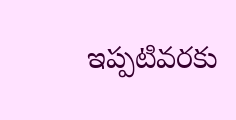ఇప్పటివరకు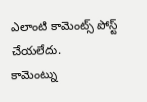ఎలాంటి కామెంట్స్ పోస్ట్ చేయలేదు.
కామెంట్ను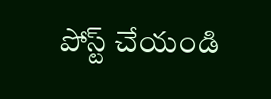పోస్ట్ చేయండి